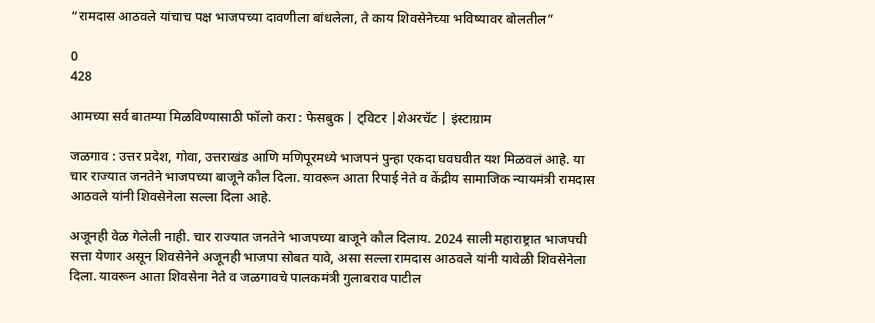“रामदास आठवले यांचाच पक्ष भाजपच्या दावणीला बांधलेला, ते काय शिवसेनेच्या भविष्यावर बोलतील”

0
428

आमच्या सर्व बातम्या मिळविण्यासाठी फॉलो करा : फेसबुक | ट्विटर |शेअरचॅट | इंस्टाग्राम

जळगाव : उत्तर प्रदेश, गोवा, उत्तराखंड आणि मणिपूरमध्ये भाजपनं पुन्हा एकदा घवघवीत यश मिळवलं आहे. या चार राज्यात जनतेने भाजपच्या बाजूने कौल दिला. यावरून आता रिपाई नेते व केंद्रीय सामाजिक न्यायमंत्री रामदास आठवले यांनी शिवसेनेला सल्ला दिला आहे.

अजूनही वेळ गेलेली नाही. चार राज्यात जनतेने भाजपच्या बाजूने कौल दिलाय. 2024 साली महाराष्ट्रात भाजपची सत्ता येणार असून शिवसेनेने अजूनही भाजपा सोबत यावे, असा सल्ला रामदास आठवले यांनी यावेळी शिवसेनेला दिला. यावरून आता शिवसेना नेते व जळगावचे पालकमंत्री गुलाबराव पाटील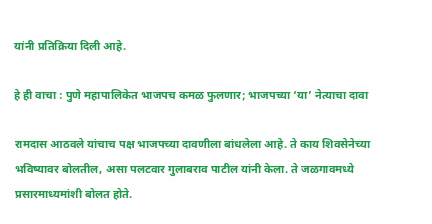यांनी प्रतिक्रिया दिली आहे.

हे ही वाचा : पुणे महापालिकेत भाजपच कमळ फुलणार; भाजपच्या ‘या’ नेत्याचा दावा

रामदास आठवले यांचाच पक्ष भाजपच्या दावणीला बांधलेला आहे. ते काय शिवसेनेच्या भविष्यावर बोलतील, असा पलटवार गुलाबराव पाटील यांनी केला. ते जळगावमध्ये प्रसारमाध्यमांशी बोलत होते.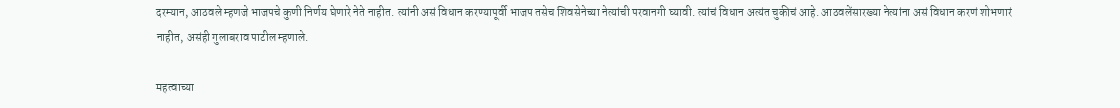दरम्यान, आठवले म्हणजे भाजपचे कुणी निर्णय घेणारे नेते नाहीत. त्यांनी असं विधान करण्यापूर्वी भाजप तसेच शिवसेनेच्या नेत्यांची परवानगी घ्यावी. त्यांचं विधान अत्यंत चुकीचं आहे. आठवलेंसारख्या नेत्यांना असं विधान करणं शोभणारं नाहीत, असंही गुलाबराव पाटील म्हणाले.

महत्वाच्या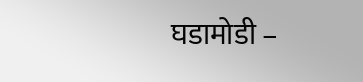घडामोडी –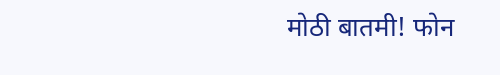मोठी बातमी! फोन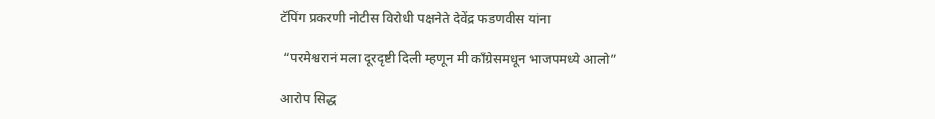टॅपिंग प्रकरणी नोटीस विरोधी पक्षनेते देवेंद्र फडणवीस यांना

 “परमेश्वरानं मला दूरदृष्टी दिली म्हणून मी काँग्रेसमधून भाजपमध्ये आलो”

आरोप सिद्ध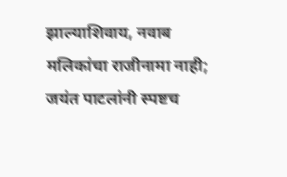झाल्याशिवाय, नवाब मलिकांचा राजीनामा नाही; जयंत पाटलांनी स्पष्टच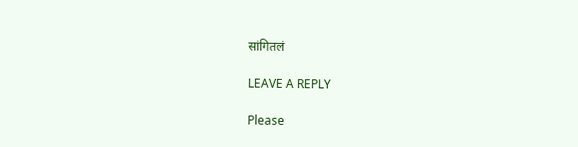सांगितलं

LEAVE A REPLY

Please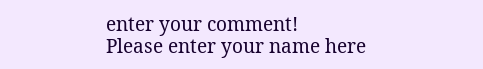enter your comment!
Please enter your name here